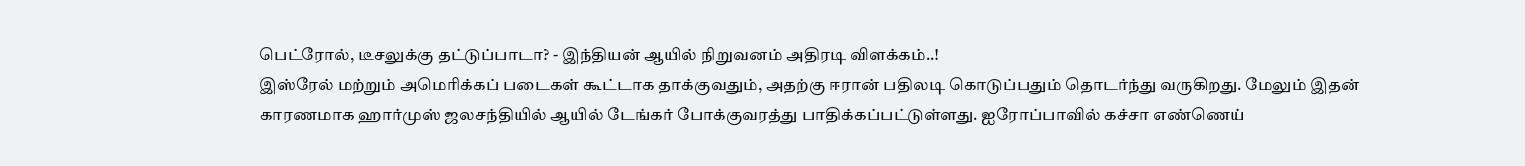பெட்ரோல், டீசலுக்கு தட்டுப்பாடா? - இந்தியன் ஆயில் நிறுவனம் அதிரடி விளக்கம்..!
இஸ்ரேல் மற்றும் அமெரிக்கப் படைகள் கூட்டாக தாக்குவதும், அதற்கு ஈரான் பதிலடி கொடுப்பதும் தொடர்ந்து வருகிறது. மேலும் இதன் காரணமாக ஹார்முஸ் ஜலசந்தியில் ஆயில் டேங்கர் போக்குவரத்து பாதிக்கப்பட்டுள்ளது. ஐரோப்பாவில் கச்சா எண்ணெய்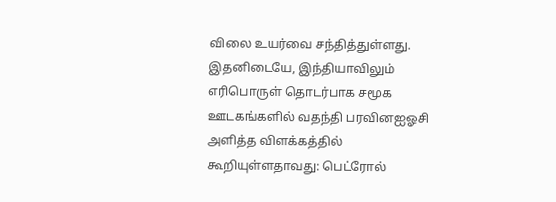விலை உயர்வை சந்தித்துள்ளது.
இதனிடையே, இந்தியாவிலும் எரிபொருள் தொடர்பாக சமூக ஊடகங்களில் வதந்தி பரவினஐஓசி அளித்த விளக்கத்தில் கூறியுள்ளதாவது: பெட்ரோல்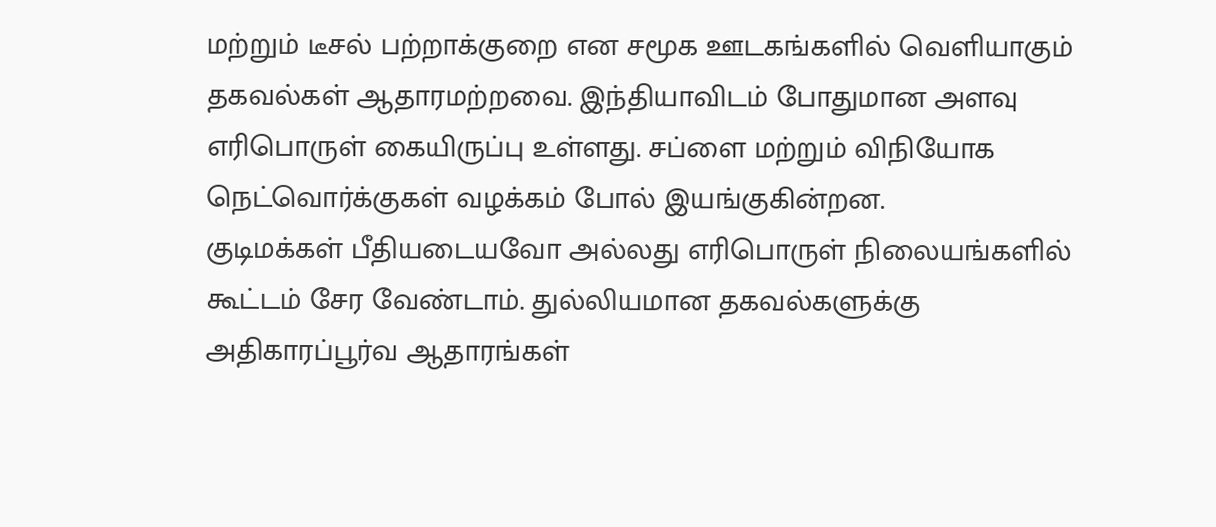மற்றும் டீசல் பற்றாக்குறை என சமூக ஊடகங்களில் வெளியாகும் தகவல்கள் ஆதாரமற்றவை. இந்தியாவிடம் போதுமான அளவு எரிபொருள் கையிருப்பு உள்ளது. சப்ளை மற்றும் விநியோக நெட்வொர்க்குகள் வழக்கம் போல் இயங்குகின்றன.
குடிமக்கள் பீதியடையவோ அல்லது எரிபொருள் நிலையங்களில் கூட்டம் சேர வேண்டாம். துல்லியமான தகவல்களுக்கு அதிகாரப்பூர்வ ஆதாரங்கள்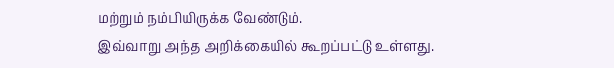மற்றும் நம்பியிருக்க வேண்டும்.
இவ்வாறு அந்த அறிக்கையில் கூறப்பட்டு உள்ளது.